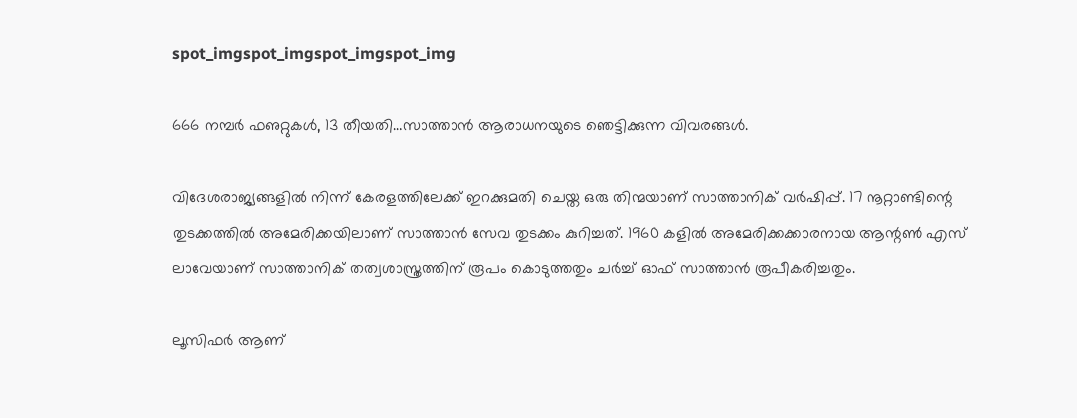spot_imgspot_imgspot_imgspot_img

666 നമ്പര്‍ ഫഌറ്റുകള്‍, 13 തീയതി…സാത്താന്‍ ആരാധനയുടെ ഞെട്ടിക്കുന്ന വിവരങ്ങള്‍.

വിദേശരാജ്യങ്ങളില്‍ നിന്ന് കേരളത്തിലേക്ക് ഇറക്കുമതി ചെയ്ത ഒരു തിന്മയാണ് സാത്താനിക് വര്‍ഷിപ്പ്. 17 നൂറ്റാണ്ടിന്റെ തുടക്കത്തില്‍ അമേരിക്കയിലാണ് സാത്താന്‍ സേവ തുടക്കം കുറിച്ചത്. 1960 കളില്‍ അമേരിക്കക്കാരനായ ആന്റണ്‍ എസ് ലാവേയാണ് സാത്താനിക് തത്വശാസ്ത്രത്തിന് രൂപം കൊടുത്തതും ചര്‍ച്ച് ഓഫ് സാത്താന്‍ രൂപീകരിച്ചതും.

ലൂസിഫര്‍ ആണ്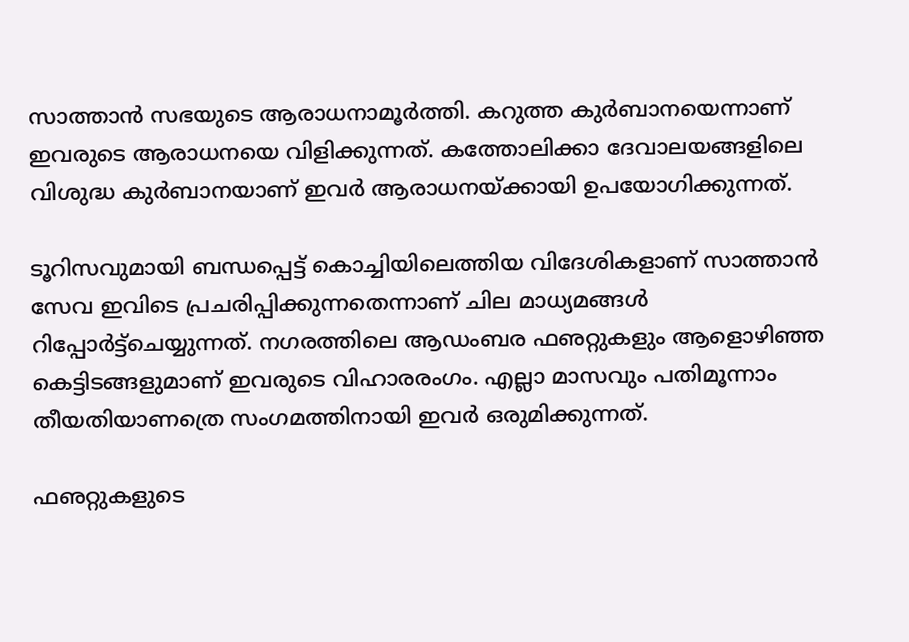സാത്താന്‍ സഭയുടെ ആരാധനാമൂര്‍ത്തി. കറുത്ത കുര്‍ബാനയെന്നാണ് ഇവരുടെ ആരാധനയെ വിളിക്കുന്നത്. കത്തോലിക്കാ ദേവാലയങ്ങളിലെ വിശുദ്ധ കുര്‍ബാനയാണ് ഇവര്‍ ആരാധനയ്ക്കായി ഉപയോഗിക്കുന്നത്.

ടൂറിസവുമായി ബന്ധപ്പെട്ട് കൊച്ചിയിലെത്തിയ വിദേശികളാണ് സാത്താന്‍ സേവ ഇവിടെ പ്രചരിപ്പിക്കുന്നതെന്നാണ് ചില മാധ്യമങ്ങള്‍ റിപ്പോര്‍ട്ട്‌ചെയ്യുന്നത്. നഗരത്തിലെ ആഡംബര ഫഌറ്റുകളും ആളൊഴിഞ്ഞ കെട്ടിടങ്ങളുമാണ് ഇവരുടെ വിഹാരരംഗം. എല്ലാ മാസവും പതിമൂന്നാം തീയതിയാണത്രെ സംഗമത്തിനായി ഇവര്‍ ഒരുമിക്കുന്നത്.

ഫഌറ്റുകളുടെ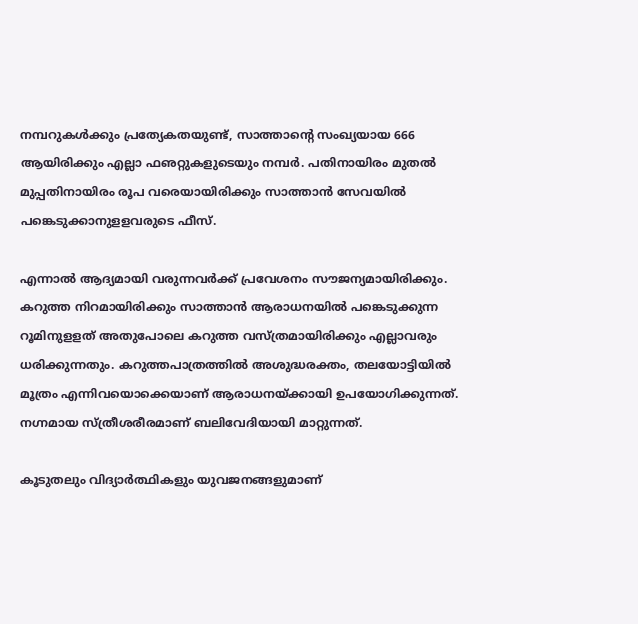നമ്പറുകള്‍ക്കും പ്രത്യേകതയുണ്ട്, സാത്താന്റെ സംഖ്യയായ 666 ആയിരിക്കും എല്ലാ ഫഌറ്റുകളുടെയും നമ്പര്‍. പതിനായിരം മുതല്‍ മുപ്പതിനായിരം രൂപ വരെയായിരിക്കും സാത്താന്‍ സേവയില്‍ പങ്കെടുക്കാനുളളവരുടെ ഫീസ്.

എന്നാല്‍ ആദ്യമായി വരുന്നവര്‍ക്ക് പ്രവേശനം സൗജന്യമായിരിക്കും. കറുത്ത നിറമായിരിക്കും സാത്താന്‍ ആരാധനയില്‍ പങ്കെടുക്കുന്ന റൂമിനുളളത് അതുപോലെ കറുത്ത വസ്ത്രമായിരിക്കും എല്ലാവരും ധരിക്കുന്നതും. കറുത്തപാത്രത്തില്‍ അശുദ്ധരക്തം, തലയോട്ടിയില്‍ മൂത്രം എന്നിവയൊക്കെയാണ് ആരാധനയ്ക്കായി ഉപയോഗിക്കുന്നത്. നഗ്നമായ സ്ത്രീശരീരമാണ് ബലിവേദിയായി മാറ്റുന്നത്.

കൂടുതലും വിദ്യാര്‍ത്ഥികളും യുവജനങ്ങളുമാണ്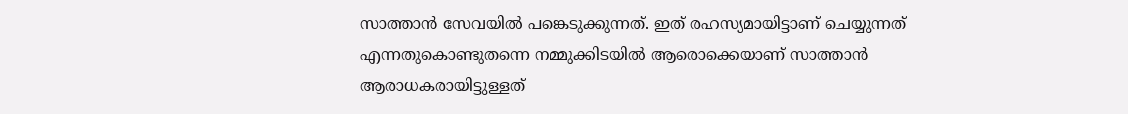സാത്താന്‍ സേവയില്‍ പങ്കെടുക്കുന്നത്. ഇത് രഹസ്യമായിട്ടാണ് ചെയ്യുന്നത് എന്നതുകൊണ്ടുതന്നെ നമ്മുക്കിടയില്‍ ആരൊക്കെയാണ് സാത്താന്‍ ആരാധകരായിട്ടുള്ളത്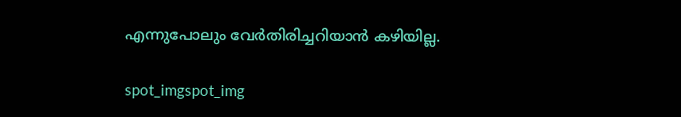എന്നുപോലും വേര്‍തിരിച്ചറിയാന്‍ കഴിയില്ല.

spot_imgspot_img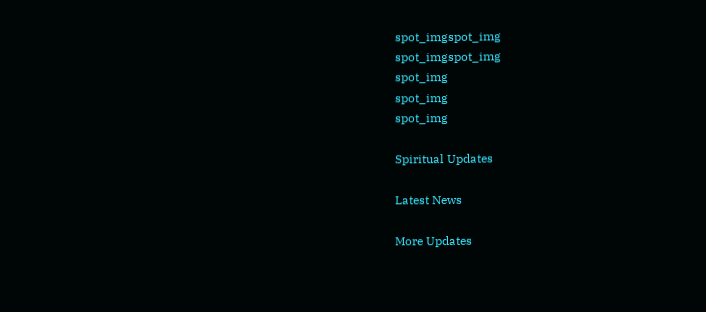spot_imgspot_img
spot_imgspot_img
spot_img
spot_img
spot_img

Spiritual Updates

Latest News

More Updates